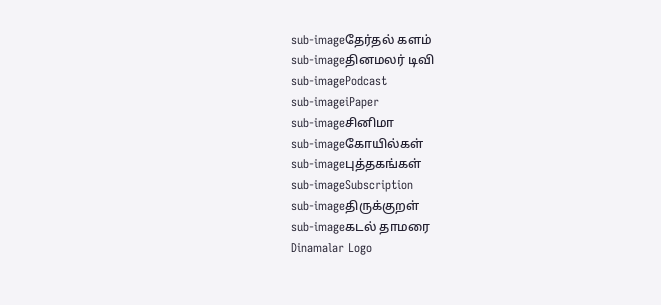sub-imageதேர்தல் களம்
sub-imageதினமலர் டிவி
sub-imagePodcast
sub-imageiPaper
sub-imageசினிமா
sub-imageகோயில்கள்
sub-imageபுத்தகங்கள்
sub-imageSubscription
sub-imageதிருக்குறள்
sub-imageகடல் தாமரை
Dinamalar Logo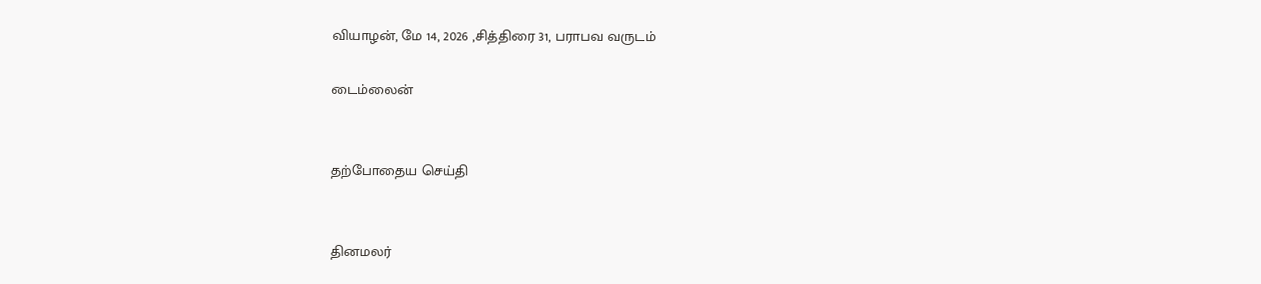வியாழன், மே 14, 2026 ,சித்திரை 31, பராபவ வருடம்

டைம்லைன்


தற்போதைய செய்தி


தினமலர்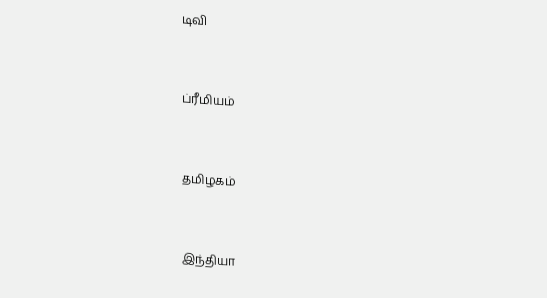டிவி


ப்ரீமியம்


தமிழகம்


இந்தியா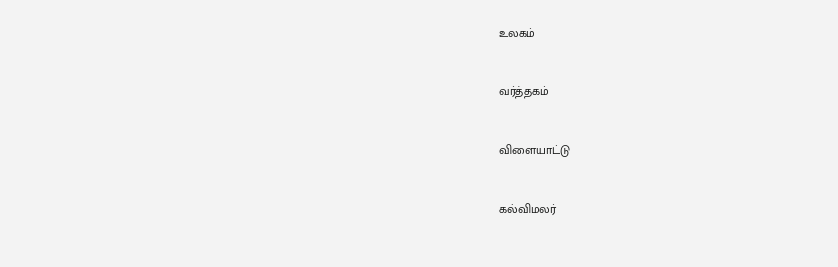உலகம்


வர்த்தகம்


விளையாட்டு


கல்விமலர்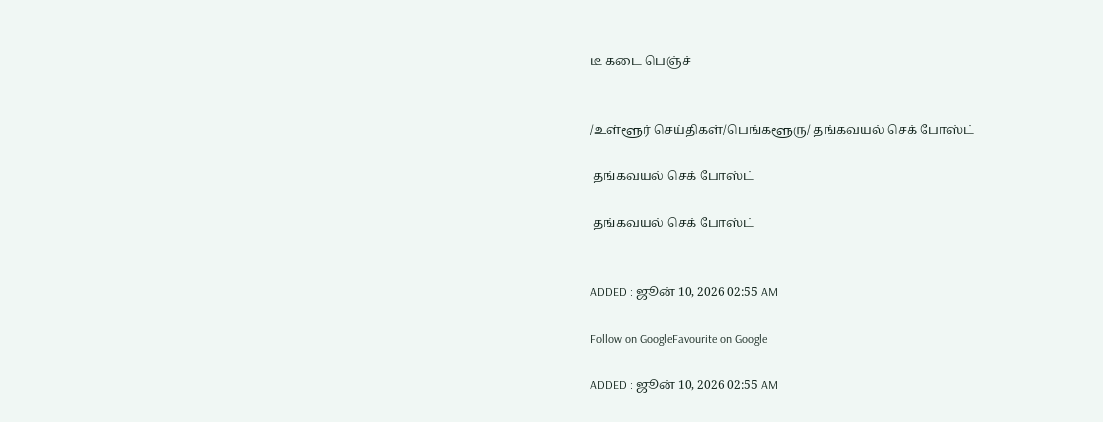டீ கடை பெஞ்ச்


/உள்ளூர் செய்திகள்/பெங்களூரு/ தங்கவயல் செக் போஸ்ட்

 தங்கவயல் செக் போஸ்ட்

 தங்கவயல் செக் போஸ்ட்


ADDED : ஜூன் 10, 2026 02:55 AM

Follow on GoogleFavourite on Google

ADDED : ஜூன் 10, 2026 02:55 AM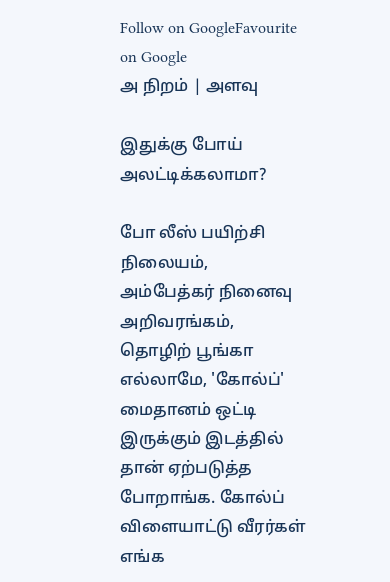Follow on GoogleFavourite on Google
அ நிறம் | அளவு

இதுக்கு போய் அலட்டிக்கலாமா?

போ லீஸ் பயிற்சி நிலையம், அம்பேத்கர் நினைவு அறிவரங்கம், தொழிற் பூங்கா எல்லாமே, 'கோல்ப்' மைதானம் ஒட்டி இருக்கும் இடத்தில் தான் ஏற்படுத்த போறாங்க. கோல்ப் விளையாட்டு வீரர்கள் எங்க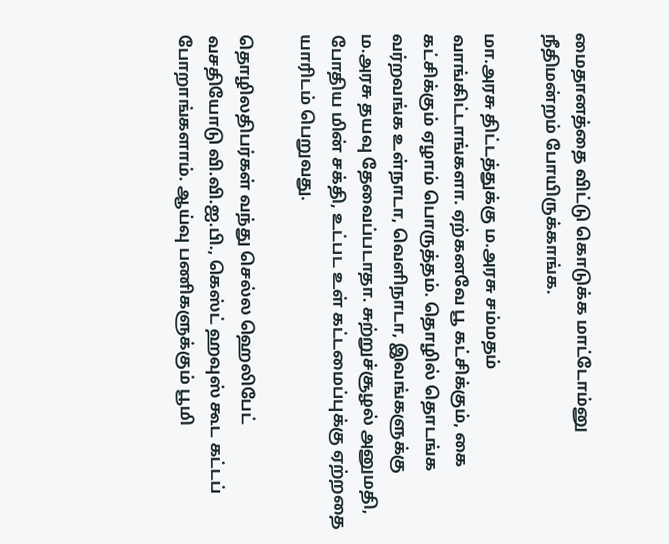மைதானத்தை விட்டு கொடுக்க மாட்டோம்னு நீதிமன்றம் போயிருக்காங்க.

மா.அரசு திட்டத்துக்கு ம.அரசு சம்மதம் வாங்கிட்டாங்களா. ஏற்கனவே பூ கட்சிக்கும், கை கட்சிக்கும் ஏழாம் பொருத்தம். தொழில் தொடங்க வர்றவங்க உள்நாடா, வெளிநாடா, இவங்களுக்கு ம.அரசு தயவு தேவைப்படாதா. சுற்றுச்சூழல் அனுமதி, போதிய மின் சக்தி, உட்பட உள் கட்டமைப்புக்கு ஏற்றதை யாரிடம் பெறுவது.

தொழிலதிபர்கள் வந்து செல்ல ஹெலிபேட் வசதியோடு வி.வி.ஐ.பி., கெஸ்ட் ஹவுஸ் கூட கட்டப் போறாங்களாம். ஆய்வு பணிகளுக்கும் பூமி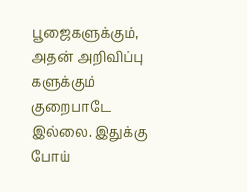பூஜைகளுக்கும், அதன் அறிவிப்பு களுக்கும் குறைபாடே இல்லை. இதுக்கு போய்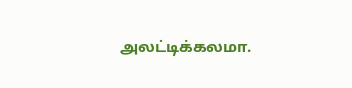அலட்டிக்கலமா.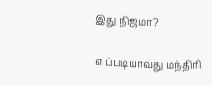இது நிஜமா?

எ ப்படியாவது மந்திரி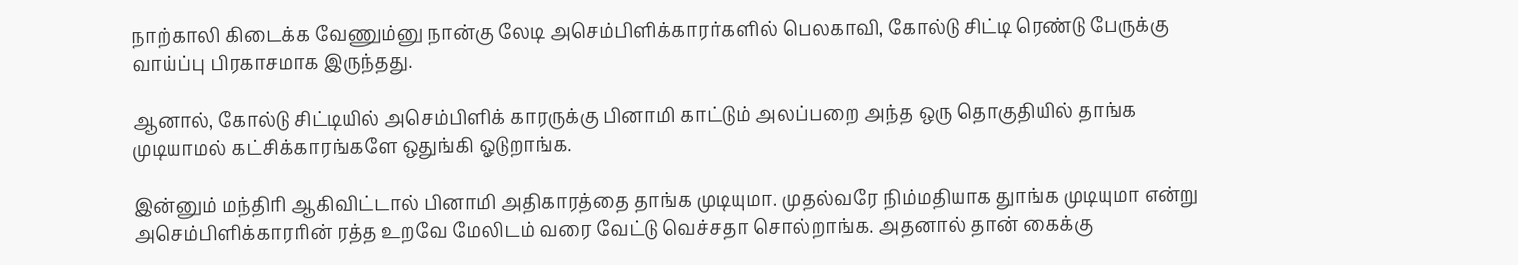நாற்காலி கிடைக்க வேணும்னு நான்கு லேடி அசெம்பிளிக்காரர்களில் பெலகாவி, கோல்டு சிட்டி ரெண்டு பேருக்கு வாய்ப்பு பிரகாசமாக இருந்தது.

ஆனால், கோல்டு சிட்டியில் அசெம்பிளிக் காரருக்கு பினாமி காட்டும் அலப்பறை அந்த ஒரு தொகுதியில் தாங்க முடியாமல் கட்சிக்காரங்களே ஒதுங்கி ஓடுறாங்க.

இன்னும் மந்திரி ஆகிவிட்டால் பினாமி அதிகாரத்தை தாங்க முடியுமா. முதல்வரே நிம்மதியாக துாங்க முடியுமா என்று அசெம்பிளிக்காரரின் ரத்த உறவே மேலிடம் வரை வேட்டு வெச்சதா சொல்றாங்க. அதனால் தான் கைக்கு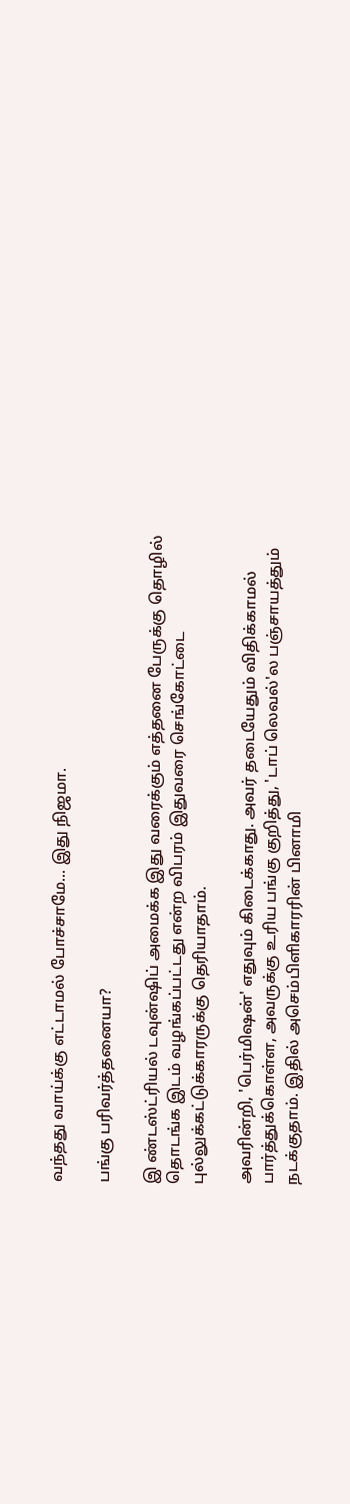வந்தது வாய்க்கு எட்டாமல் போச்சாமே... இது நிஜமா.

பங்கு பரிவர்த்தனையா?

இ ண்டஸ்ட்ரியல் டவுன்ஷிப் அமைக்க இது வரைக்கும் எத்தனை பேருக்கு தொழில் தொடங்க இடம் வழங்கப்பட்டது என்ற விபரம் இதுவரை செங்கோட்டை புல்லுக்கட்டுக்காரருக்கு தெரியாதாம்.

அவரின்றி, 'பெர்மிஷன்' எதுவும் கிடைக்காது. அவர் தடையேதும் விதிக்காமல் பார்த்துக்கொள்ள, அவருக்கு உரிய பங்கு குறித்து, 'டாப் லெவல்'ல பஞ்சாயத்தும் நடக்குதாம். இதில் அசெம்பிளிகாரரின் பினாமி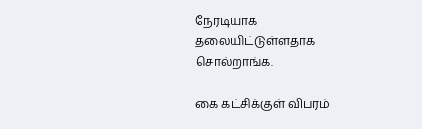நேரடியாக தலையிட்டுள்ளதாக சொல்றாங்க.

கை கட்சிக்குள் விபரம்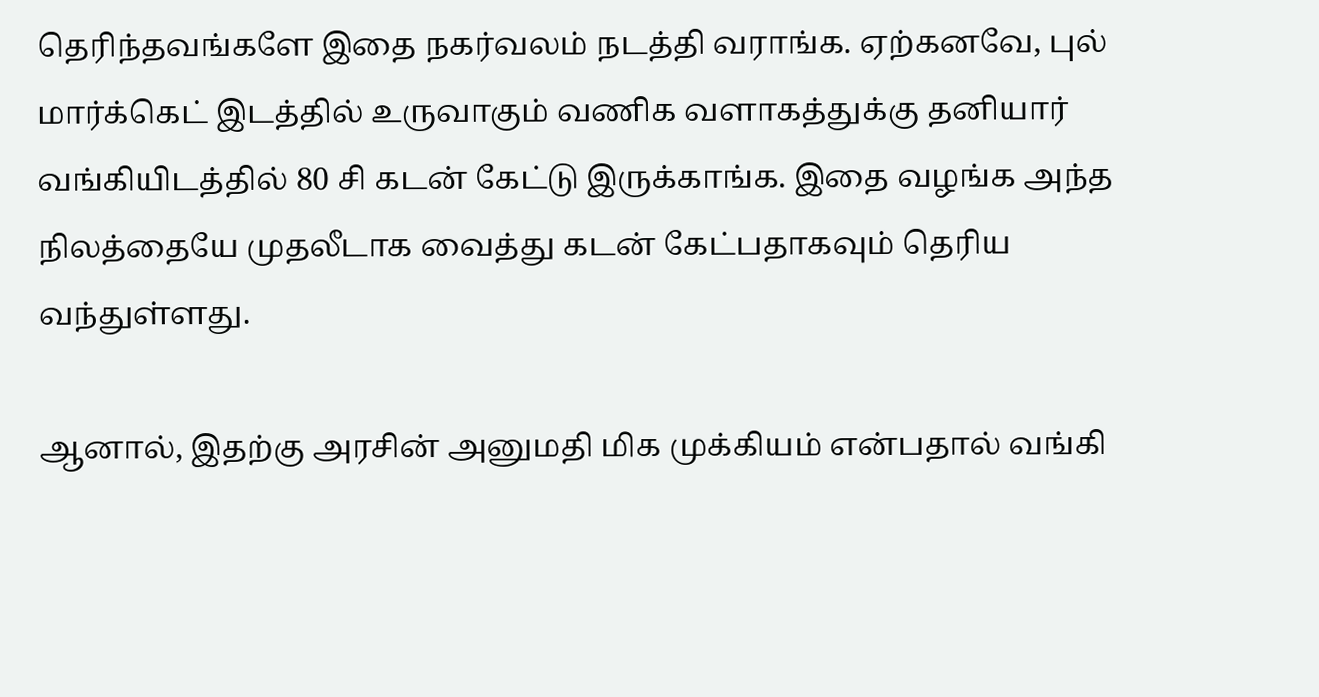தெரிந்தவங்களே இதை நகர்வலம் நடத்தி வராங்க. ஏற்கனவே, புல் மார்க்கெட் இடத்தில் உருவாகும் வணிக வளாகத்துக்கு தனியார் வங்கியிடத்தில் 80 சி கடன் கேட்டு இருக்காங்க. இதை வழங்க அந்த நிலத்தையே முதலீடாக வைத்து கடன் கேட்பதாகவும் தெரிய வந்துள்ளது.

ஆனால், இதற்கு அரசின் அனுமதி மிக முக்கியம் என்பதால் வங்கி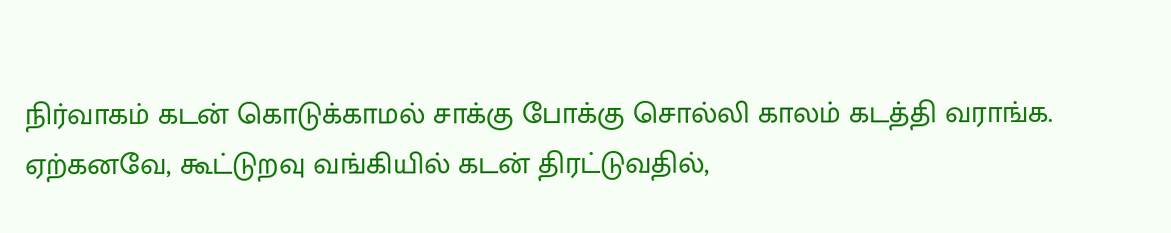நிர்வாகம் கடன் கொடுக்காமல் சாக்கு போக்கு சொல்லி காலம் கடத்தி வராங்க. ஏற்கனவே, கூட்டுறவு வங்கியில் கடன் திரட்டுவதில்,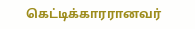கெட்டிக்காரரானவர்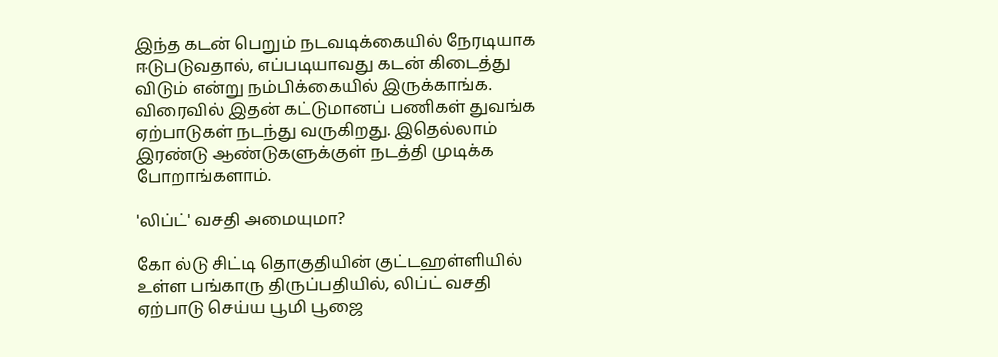இந்த கடன் பெறும் நடவடிக்கையில் நேரடியாக ஈடுபடுவதால், எப்படியாவது கடன் கிடைத்து விடும் என்று நம்பிக்கையில் இருக்காங்க. விரைவில் இதன் கட்டுமானப் பணிகள் துவங்க ஏற்பாடுகள் நடந்து வருகிறது. இதெல்லாம் இரண்டு ஆண்டுகளுக்குள் நடத்தி முடிக்க போறாங்களாம்.

'லிப்ட்' வசதி அமையுமா?

கோ ல்டு சிட்டி தொகுதியின் குட்டஹள்ளியில் உள்ள பங்காரு திருப்பதியில், லிப்ட் வசதி ஏற்பாடு செய்ய பூமி பூஜை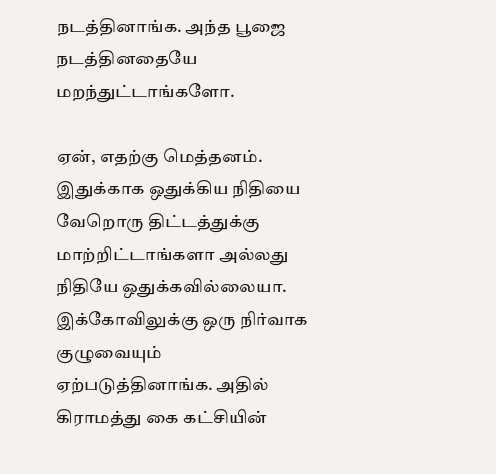நடத்தினாங்க. அந்த பூஜை நடத்தினதையே மறந்துட்டாங்களோ.

ஏன், எதற்கு மெத்தனம். இதுக்காக ஒதுக்கிய நிதியை வேறொரு திட்டத்துக்கு மாற்றிட்டாங்களா அல்லது நிதியே ஒதுக்கவில்லையா. இக்கோவிலுக்கு ஒரு நிர்வாக குழுவையும் ஏற்படுத்தினாங்க. அதில் கிராமத்து கை கட்சியின்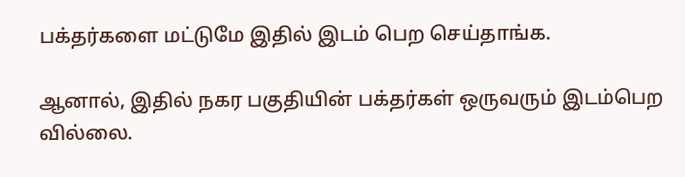பக்தர்களை மட்டுமே இதில் இடம் பெற செய்தாங்க.

ஆனால், இதில் நகர பகுதியின் பக்தர்கள் ஒருவரும் இடம்பெற வில்லை.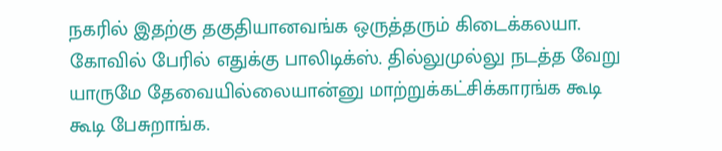நகரில் இதற்கு தகுதியானவங்க ஒருத்தரும் கிடைக்கலயா. கோவில் பேரில் எதுக்கு பாலிடிக்ஸ். தில்லுமுல்லு நடத்த வேறு யாருமே தேவையில்லையான்னு மாற்றுக்கட்சிக்காரங்க கூடி கூடி பேசுறாங்க.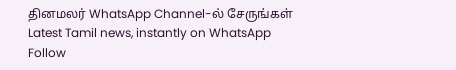தினமலர் WhatsApp Channel-ல் சேருங்கள்
Latest Tamil news, instantly on WhatsApp
Follow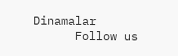Dinamalar
      Follow us